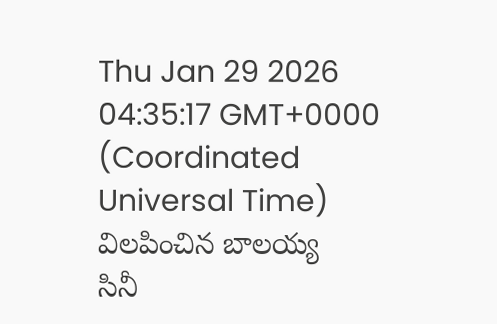Thu Jan 29 2026 04:35:17 GMT+0000 (Coordinated Universal Time)
విలపించిన బాలయ్య
సినీ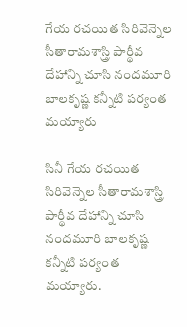గేయ రచయిత సిరివెన్నెల సీతారామశాస్త్రి పార్థీవ దేహాన్ని చూసి నందమూరి బాలకృష్ణ కన్నీటి పర్యంత మయ్యారు

సినీ గేయ రచయిత సిరివెన్నెల సీతారామశాస్త్రి పార్థీవ దేహాన్ని చూసి నందమూరి బాలకృష్ణ కన్నీటి పర్యంత మయ్యారు.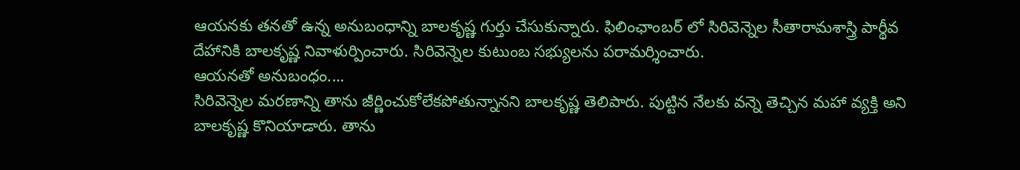ఆయనకు తనతో ఉన్న అనుబంధాన్ని బాలకృష్ణ గుర్తు చేసుకున్నారు. ఫిలింఛాంబర్ లో సిరివెన్నెల సీతారామశాస్త్రి పార్థీవ దేహానికి బాలకృష్ణ నివాళుర్పించారు. సిరివెన్నెల కుటుంబ సభ్యులను పరామర్శించారు.
ఆయనతో అనుబంధం....
సిరివెన్నెల మరణాన్ని తాను జీర్ణించుకోలేకపోతున్నానని బాలకృష్ణ తెలిపారు. పుట్టిన నేలకు వన్నె తెచ్చిన మహా వ్యక్తి అని బాలకృష్ణ కొనియాడారు. తాను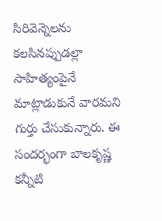సిరివెన్నెలను కలసినప్పుడల్లా సాహిత్యంపైనే మాట్లాడుకునే వారమని గుర్తు చేసుకున్నారు. ఈ సందర్భంగా బాలకృష్ణ కన్నీటి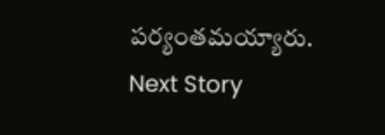పర్యంతమయ్యారు.
Next Story